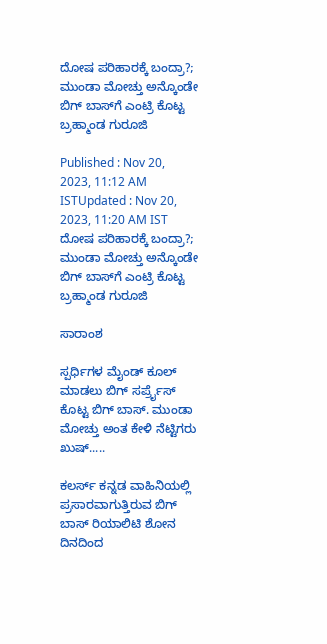ದೋಷ ಪರಿಹಾರಕ್ಕೆ ಬಂದ್ರಾ?; ಮುಂಡಾ ಮೋಚ್ತು ಅನ್ಕೊಂಡೇ ಬಿಗ್ ಬಾಸ್‌ಗೆ ಎಂಟ್ರಿ ಕೊಟ್ಟ ಬ್ರಹ್ಮಾಂಡ ಗುರೂಜಿ

Published : Nov 20, 2023, 11:12 AM ISTUpdated : Nov 20, 2023, 11:20 AM IST
ದೋಷ ಪರಿಹಾರಕ್ಕೆ ಬಂದ್ರಾ?; ಮುಂಡಾ ಮೋಚ್ತು ಅನ್ಕೊಂಡೇ ಬಿಗ್ ಬಾಸ್‌ಗೆ ಎಂಟ್ರಿ ಕೊಟ್ಟ ಬ್ರಹ್ಮಾಂಡ ಗುರೂಜಿ

ಸಾರಾಂಶ

ಸ್ಪರ್ಧಿಗಳ ಮೈಂಡ್ ಕೂಲ್ ಮಾಡಲು ಬಿಗ್ ಸರ್ಪ್ರೈಸ್ ಕೊಟ್ಟ ಬಿಗ್ ಬಾಸ್. ಮುಂಡಾ ಮೋಚ್ತು ಅಂತ ಕೇಳಿ ನೆಟ್ಟಿಗರು ಖುಷ್.....

ಕಲರ್ಸ್ ಕನ್ನಡ ವಾಹಿನಿಯಲ್ಲಿ ಪ್ರಸಾರವಾಗುತ್ತಿರುವ ಬಿಗ್ ಬಾಸ್ ರಿಯಾಲಿಟಿ ಶೋನ ದಿನದಿಂದ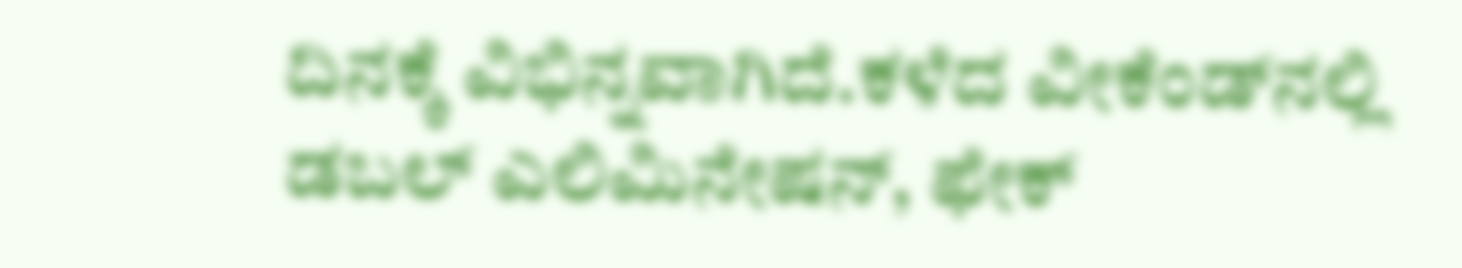ದಿನಕ್ಕೆ ವಿಭಿನ್ನವಾಗಿದೆ.ಕಳೆದ ವೀಕೆಂಡ್‌ನಲ್ಲಿ ಡಬಲ್ ಎಲಿಮಿನೇಷನ್, ಫೇಕ್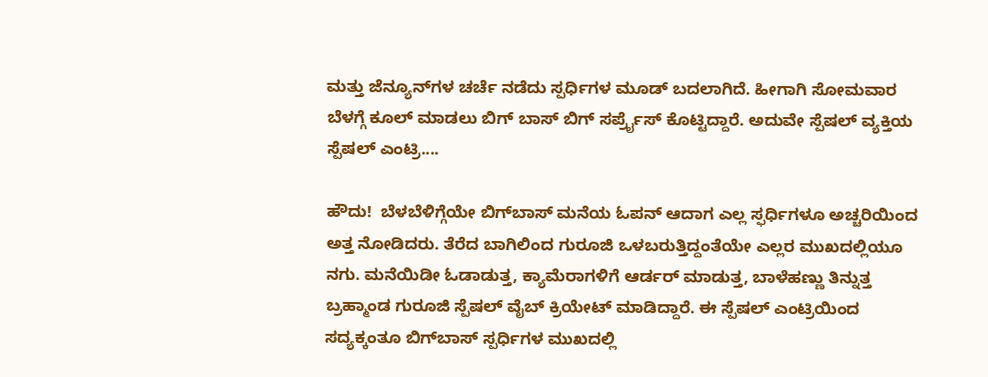ಮತ್ತು ಜೆನ್ಯೂನ್‌ಗಳ ಚರ್ಚೆ ನಡೆದು ಸ್ಪರ್ಧಿಗಳ ಮೂಡ್ ಬದಲಾಗಿದೆ. ಹೀಗಾಗಿ ಸೋಮವಾರ ಬೆಳಗ್ಗೆ ಕೂಲ್ ಮಾಡಲು ಬಿಗ್ ಬಾಸ್ ಬಿಗ್ ಸರ್ಪ್ರೈಸ್ ಕೊಟ್ಟಿದ್ದಾರೆ. ಅದುವೇ ಸ್ಪೆಷಲ್ ವ್ಯಕ್ತಿಯ ಸ್ಪೆಷಲ್ ಎಂಟ್ರಿ....

ಹೌದು!  ಬೆಳಬೆಳಿಗ್ಗೆಯೇ ಬಿಗ್‌ಬಾಸ್ ಮನೆಯ ಓಪನ್ ಆದಾಗ ಎಲ್ಲ ಸ್ಫರ್ಧಿಗಳೂ ಅಚ್ಚರಿಯಿಂದ ಅತ್ತ ನೋಡಿದರು. ತೆರೆದ ಬಾಗಿಲಿಂದ ಗುರೂಜಿ ಒಳಬರುತ್ತಿದ್ದಂತೆಯೇ ಎಲ್ಲರ ಮುಖದಲ್ಲಿಯೂ ನಗು. ಮನೆಯಿಡೀ ಓಡಾಡುತ್ತ, ಕ್ಯಾಮೆರಾಗಳಿಗೆ ಆರ್ಡರ್ ಮಾಡುತ್ತ, ಬಾಳೆಹಣ್ಣು ತಿನ್ನುತ್ತ ಬ್ರಹ್ಮಾಂಡ ಗುರೂಜಿ ಸ್ಪೆಷಲ್‌ ವೈಬ್ ಕ್ರಿಯೇಟ್ ಮಾಡಿದ್ದಾರೆ. ಈ ಸ್ಪೆಷಲ್ ಎಂಟ್ರಿಯಿಂದ ಸದ್ಯಕ್ಕಂತೂ ಬಿಗ್‌ಬಾಸ್ ಸ್ಪರ್ಧಿಗಳ ಮುಖದಲ್ಲಿ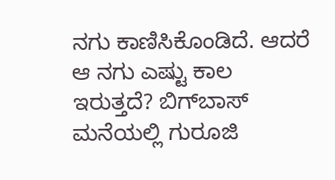ನಗು ಕಾಣಿಸಿಕೊಂಡಿದೆ. ಆದರೆ ಆ ನಗು ಎಷ್ಟು ಕಾಲ ಇರುತ್ತದೆ? ಬಿಗ್‌ಬಾಸ್ ಮನೆಯಲ್ಲಿ ಗುರೂಜಿ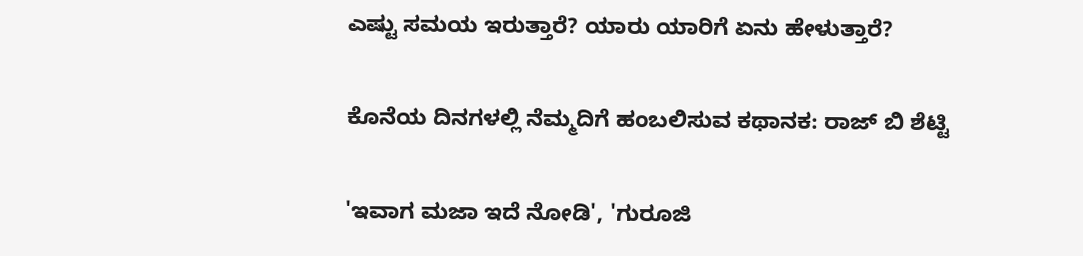ಎಷ್ಟು ಸಮಯ ಇರುತ್ತಾರೆ? ಯಾರು ಯಾರಿಗೆ ಏನು ಹೇಳುತ್ತಾರೆ?

ಕೊನೆಯ ದಿನಗಳಲ್ಲಿ ನೆಮ್ಮದಿಗೆ ಹಂಬಲಿಸುವ ಕಥಾನಕ: ರಾಜ್ ಬಿ ಶೆಟ್ಟಿ

'ಇವಾಗ ಮಜಾ ಇದೆ ನೋಡಿ', 'ಗುರೂಜಿ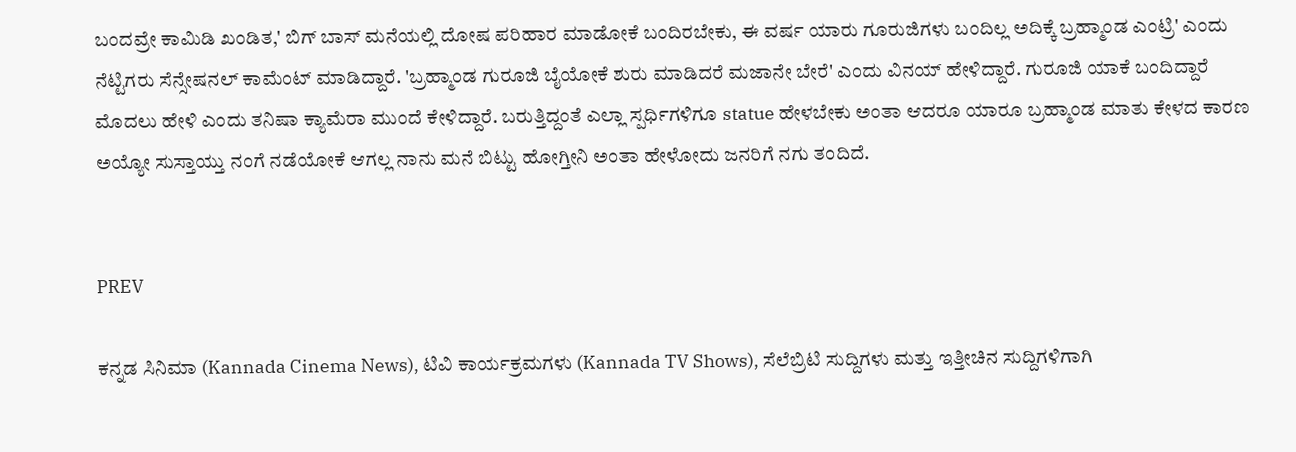ಬಂದವ್ರೇ ಕಾಮಿಡಿ ಖಂಡಿತ,' ಬಿಗ್ ಬಾಸ್ ಮನೆಯಲ್ಲಿ ದೋಷ ಪರಿಹಾರ ಮಾಡೋಕೆ ಬಂದಿರಬೇಕು, ಈ ವರ್ಷ ಯಾರು ಗೂರುಜಿಗಳು ಬಂದಿಲ್ಲ ಅದಿಕ್ಕೆ ಬ್ರಹ್ಮಾಂಡ ಎಂಟ್ರಿ' ಎಂದು ನೆಟ್ಟಿಗರು ಸೆನ್ಸೇಷನಲ್ ಕಾಮೆಂಟ್ ಮಾಡಿದ್ದಾರೆ. 'ಬ್ರಹ್ಮಾಂಡ ಗುರೂಜಿ ಬೈಯೋಕೆ ಶುರು ಮಾಡಿದರೆ ಮಜಾನೇ ಬೇರೆ' ಎಂದು ವಿನಯ್ ಹೇಳಿದ್ದಾರೆ. ಗುರೂಜಿ ಯಾಕೆ ಬಂದಿದ್ದಾರೆ ಮೊದಲು ಹೇಳಿ ಎಂದು ತನಿಷಾ ಕ್ಯಾಮೆರಾ ಮುಂದೆ ಕೇಳಿದ್ದಾರೆ. ಬರುತ್ತಿದ್ದಂತೆ ಎಲ್ಲಾ ಸ್ಪರ್ಧಿಗಳಿಗೂ statue ಹೇಳಬೇಕು ಅಂತಾ ಆದರೂ ಯಾರೂ ಬ್ರಹ್ಮಾಂಡ ಮಾತು ಕೇಳದ ಕಾರಣ ಅಯ್ಯೋ ಸುಸ್ತಾಯ್ತು ನಂಗೆ ನಡೆಯೋಕೆ ಆಗಲ್ಲ ನಾನು ಮನೆ ಬಿಟ್ಟು ಹೋಗ್ತೀನಿ ಅಂತಾ ಹೇಳೋದು ಜನರಿಗೆ ನಗು ತಂದಿದೆ.


PREV

ಕನ್ನಡ ಸಿನಿಮಾ (Kannada Cinema News), ಟಿವಿ ಕಾರ್ಯಕ್ರಮಗಳು (Kannada TV Shows), ಸೆಲೆಬ್ರಿಟಿ ಸುದ್ದಿಗಳು ಮತ್ತು ಇತ್ತೀಚಿನ ಸುದ್ದಿಗಳಿಗಾಗಿ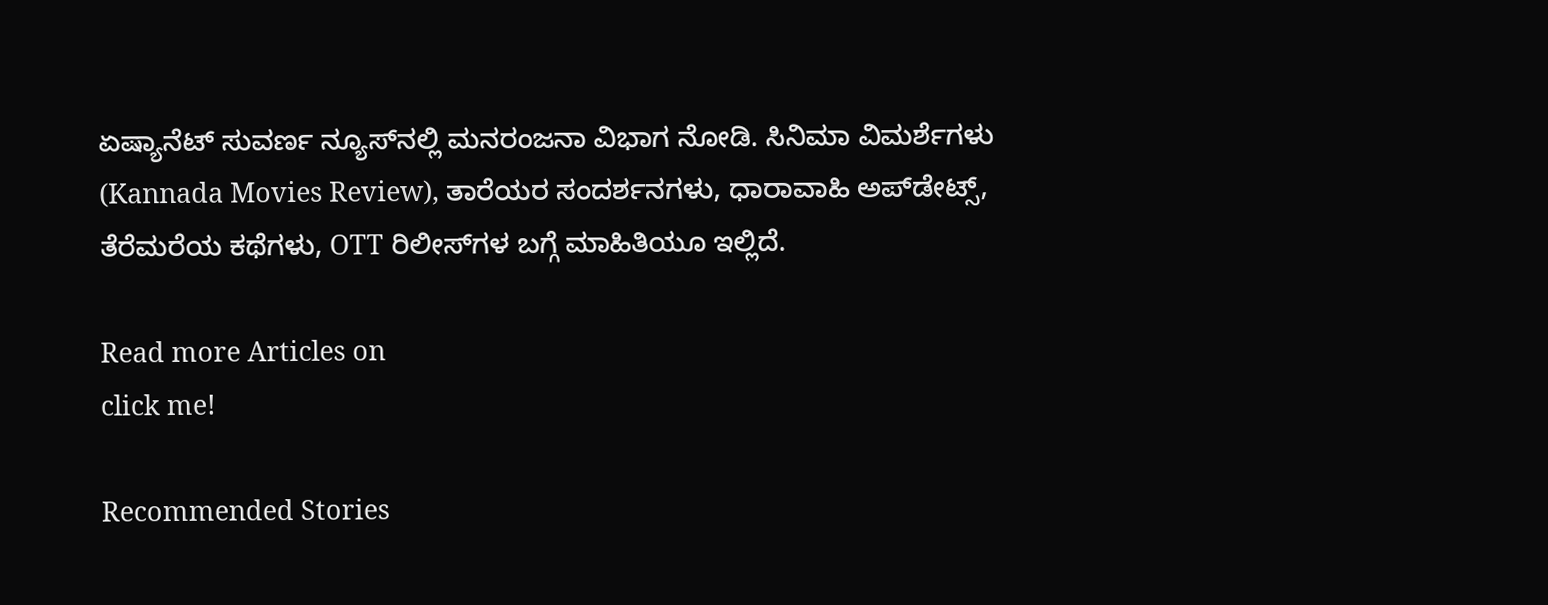ಏಷ್ಯಾನೆಟ್ ಸುವರ್ಣ ನ್ಯೂಸ್‌ನಲ್ಲಿ ಮನರಂಜನಾ ವಿಭಾಗ ನೋಡಿ. ಸಿನಿಮಾ ವಿಮರ್ಶೆಗಳು (Kannada Movies Review), ತಾರೆಯರ ಸಂದರ್ಶನಗಳು, ಧಾರಾವಾಹಿ ಅಪ್‌ಡೇಟ್ಸ್‌, ತೆರೆಮರೆಯ ಕಥೆಗಳು, OTT ರಿಲೀಸ್‌ಗಳ ಬಗ್ಗೆ ಮಾಹಿತಿಯೂ ಇಲ್ಲಿದೆ.

Read more Articles on
click me!

Recommended Stories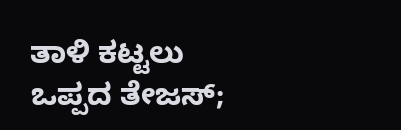ತಾಳಿ ಕಟ್ಟಲು ಒಪ್ಪದ ತೇಜಸ್;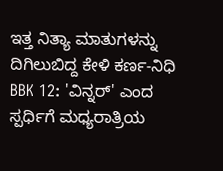ಇತ್ತ ನಿತ್ಯಾ ಮಾತುಗಳನ್ನು ದಿಗಿಲುಬಿದ್ದ ಕೇಳಿ ಕರ್ಣ-ನಿಧಿ
BBK 12: 'ವಿನ್ನರ್' ಎಂದ ಸ್ಪರ್ಧಿಗೆ ಮಧ್ಯರಾತ್ರಿಯ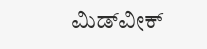ಮಿಡ್‌ವೀಕ್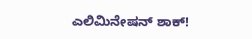ಎಲಿಮಿನೇಷನ್ ಶಾಕ್!